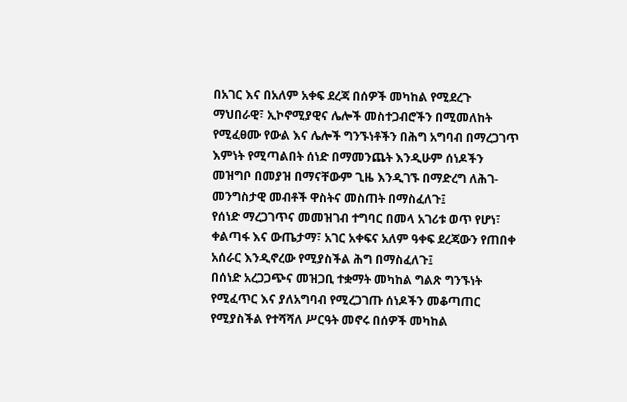በአገር እና በአለም አቀፍ ደረጃ በሰዎች መካከል የሚደረጉ ማህበራዊ፣ ኢኮኖሚያዊና ሌሎች መስተጋብሮችን በሚመለከት የሚፈፀሙ የውል እና ሌሎች ግንኙነቶችን በሕግ አግባብ በማረጋገጥ እምነት የሚጣልበት ሰነድ በማመንጨት እንዲሁም ሰነዶችን መዝግቦ በመያዝ በማናቸውም ጊዜ እንዲገኙ በማድረግ ለሕገ-መንግስታዊ መብቶች ዋስትና መስጠት በማስፈለጉ፤
የሰነድ ማረጋገጥና መመዝገብ ተግባር በመላ አገሪቱ ወጥ የሆነ፣ ቀልጣፋ እና ውጤታማ፣ አገር አቀፍና አለም ዓቀፍ ደረጃውን የጠበቀ አሰራር እንዲኖረው የሚያስችል ሕግ በማስፈለጉ፤
በሰነድ አረጋጋጭና መዝጋቢ ተቋማት መካከል ግልጽ ግንኙነት የሚፈጥር እና ያለአግባብ የሚረጋገጡ ሰነዶችን መቆጣጠር የሚያስችል የተሻሻለ ሥርዓት መኖሩ በሰዎች መካከል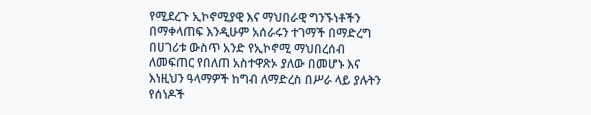የሚደረጉ ኢኮኖሚያዊ እና ማህበራዊ ግንኙነቶችን በማቀላጠፍ እንዲሁም አሰራሩን ተገማች በማድረግ በሀገሪቱ ውስጥ አንድ የኢኮኖሚ ማህበረሰብ ለመፍጠር የበለጠ አስተዋጽኦ ያለው በመሆኑ እና እነዚህን ዓላማዎች ከግብ ለማድረስ በሥራ ላይ ያሉትን የሰነዶች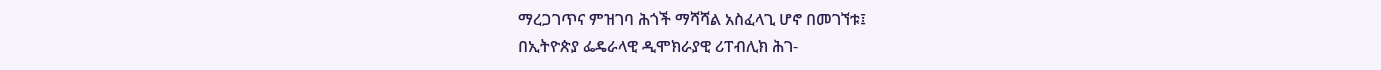ማረጋገጥና ምዝገባ ሕጎች ማሻሻል አስፈላጊ ሆኖ በመገኘቱ፤
በኢትዮጵያ ፌዴራላዊ ዲሞክራያዊ ሪፐብሊክ ሕገ-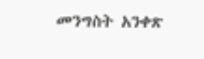መንግስት አንቀጽ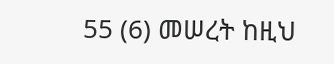55 (6) መሠረት ከዚህ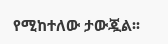የሚከተለው ታውጇል፡፡